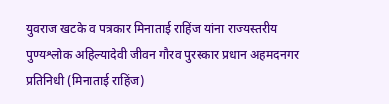युवराज खटके व पत्रकार मिनाताई राहिंज यांना राज्यस्तरीय पुण्यश्लोक अहिल्यादेवी जीवन गौरव पुरस्कार प्रधान अहमदनगर प्रतिनिधी (मिनाताई राहिंज)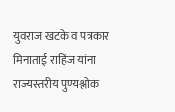युवराज खटके व पत्रकार मिनाताई राहिंज यांना राज्यस्तरीय पुण्यश्लोक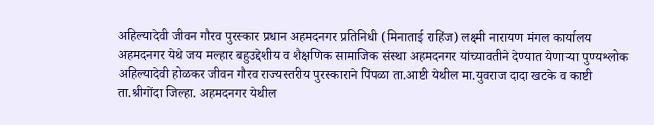अहिल्यादेवी जीवन गौरव पुरस्कार प्रधान अहमदनगर प्रतिनिधी (मिनाताई राहिंज) लक्ष्मी नारायण मंगल कार्यालय अहमदनगर येथे जय मल्हार बहुउद्देशीय व शैक्षणिक सामाजिक संस्था अहमदनगर यांच्यावतीने देण्यात येणाऱ्या पुण्यश्लोक अहिल्यादेवी होळकर जीवन गौरव राज्यस्तरीय पुरस्काराने पिंपळा ता.आष्टी येथील मा.युवराज दादा खटके व काष्टी ता.श्रीगोंदा जिल्हा. अहमदनगर येथील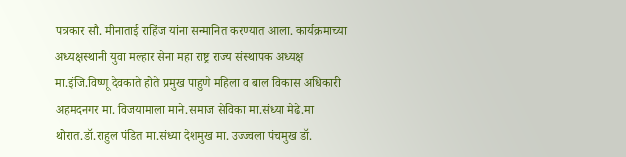पत्रकार सौ. मीनाताई राहिंज यांना सन्मानित करण्यात आला. कार्यक्रमाच्या अध्यक्षस्थानी युवा मल्हार सेना महा राष्ट्र राज्य संस्थापक अध्यक्ष मा.इंजि.विष्णू देवकाते होते प्रमुख पाहुणे महिला व बाल विकास अधिकारी अहमदनगर मा. विजयामाला माने.समाज सेविका मा.संध्या मेढे.मा थोरात.डॉ.राहुल पंडित मा.संध्या देशमुख मा. उज्ज्वला पंचमुख डॉ.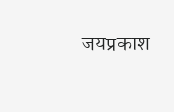जयप्रकाश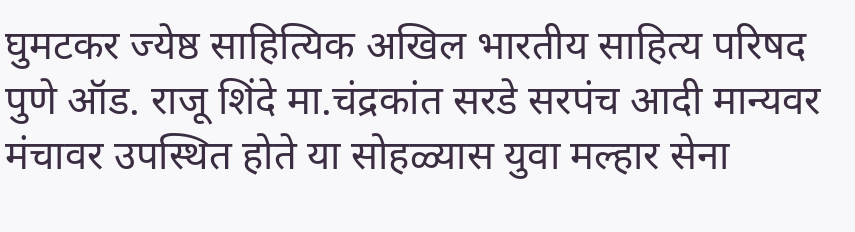घुमटकर ज्येष्ठ साहित्यिक अखिल भारतीय साहित्य परिषद पुणे ऑड. राजू शिंदे मा.चंद्रकांत सरडे सरपंच आदी मान्यवर मंचावर उपस्थित होते या सोहळ्यास युवा मल्हार सेना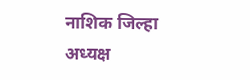नाशिक जिल्हा अध्यक्ष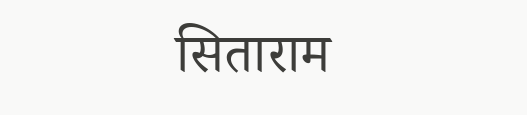सिताराम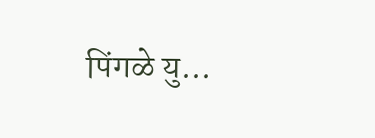पिंगळे यु...